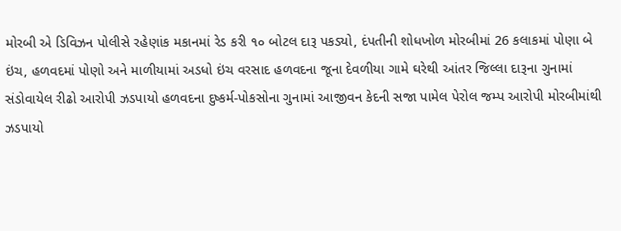મોરબી એ ડિવિઝન પોલીસે રહેણાંક મકાનમાં રેડ કરી ૧૦ બોટલ દારૂ પકડ્યો, દંપતીની શોધખોળ મોરબીમાં 26 કલાકમાં પોણા બે ઇંચ, હળવદમાં પોણો અને માળીયામાં અડધો ઇંચ વરસાદ હળવદના જૂના દેવળીયા ગામે ઘરેથી આંતર જિલ્લા દારૂના ગુનામાં સંડોવાયેલ રીઢો આરોપી ઝડપાયો હળવદના દુષ્કર્મ-પોકસોના ગુનામાં આજીવન કેદની સજા પામેલ પેરોલ જમ્પ આરોપી મોરબીમાંથી ઝડપાયો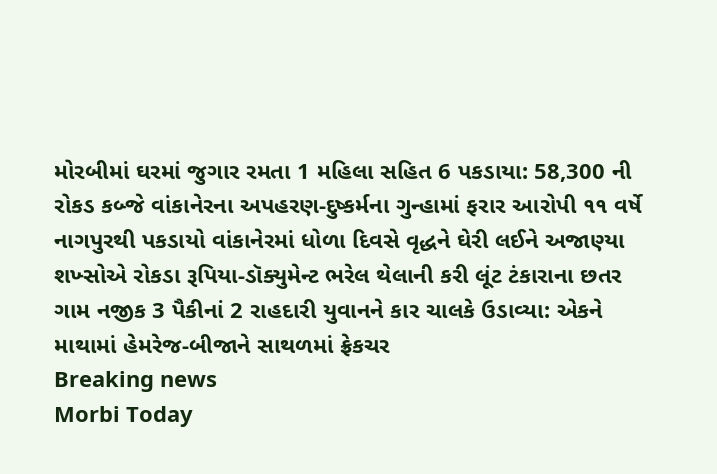મોરબીમાં ઘરમાં જુગાર રમતા 1 મહિલા સહિત 6 પકડાયા: 58,300 ની રોકડ કબ્જે વાંકાનેરના અપહરણ-દુષ્કર્મના ગુન્હામાં ફરાર આરોપી ૧૧ વર્ષે નાગપુરથી પકડાયો વાંકાનેરમાં ધોળા દિવસે વૃદ્ધને ઘેરી લઈને અજાણ્યા શખ્સોએ રોકડા રૂપિયા-ડૉક્યુમેન્ટ ભરેલ થેલાની કરી લૂંટ ટંકારાના છતર ગામ નજીક 3 પૈકીનાં 2 રાહદારી યુવાનને કાર ચાલકે ઉડાવ્યા: એકને માથામાં હેમરેજ-બીજાને સાથળમાં ફ્રેકચર
Breaking news
Morbi Today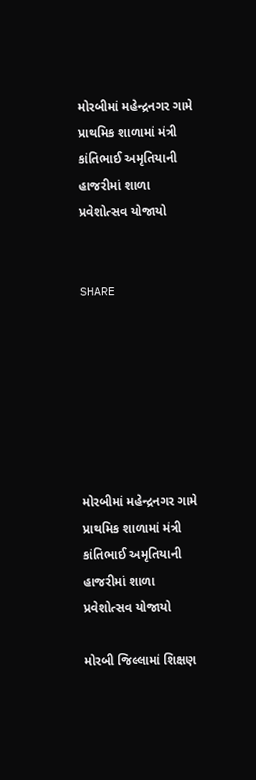મોરબીમાં મહેન્દ્રનગર ગામે પ્રાથમિક શાળામાં મંત્રી કાંતિભાઈ અમૃતિયાની હાજરીમાં શાળા પ્રવેશોત્સવ યોજાયો


SHARE







મોરબીમાં મહેન્દ્રનગર ગામે પ્રાથમિક શાળામાં મંત્રી કાંતિભાઈ અમૃતિયાની હાજરીમાં શાળા પ્રવેશોત્સવ યોજાયો

મોરબી જિલ્લામાં શિક્ષણ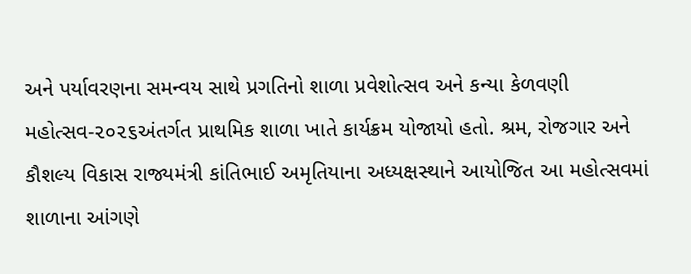અને પર્યાવરણના સમન્વય સાથે પ્રગતિનો શાળા પ્રવેશોત્સવ અને કન્યા કેળવણી મહોત્સવ-૨૦૨૬અંતર્ગત પ્રાથમિક શાળા ખાતે કાર્યક્રમ યોજાયો હતો. શ્રમ, રોજગાર અને કૌશલ્ય વિકાસ રાજ્યમંત્રી કાંતિભાઈ અમૃતિયાના અધ્યક્ષસ્થાને આયોજિત આ મહોત્સવમાં શાળાના આંગણે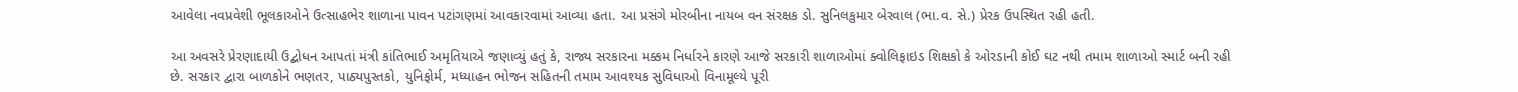આવેલા નવપ્રવેશી ભૂલકાઓને ઉત્સાહભેર શાળાના પાવન પટાંગણમાં આવકારવામાં આવ્યા હતા. આ પ્રસંગે મોરબીના નાયબ વન સંરક્ષક ડો. સુનિલકુમાર બેરવાલ (ભા.વ. સે.) પ્રેરક ઉપસ્થિત રહી હતી.

આ અવસરે પ્રેરણાદાયી ઉદ્બોધન આપતાં મંત્રી કાંતિભાઈ અમૃતિયાએ જણાવ્યું હતું કે, રાજ્ય સરકારના મક્કમ નિર્ધારને કારણે આજે સરકારી શાળાઓમાં ક્વોલિફાઇડ શિક્ષકો કે ઓરડાની કોઈ ઘટ નથી તમામ શાળાઓ સ્માર્ટ બની રહી છે. સરકાર દ્વારા બાળકોને ભણતર, પાઠ્યપુસ્તકો, યુનિફોર્મ, મધ્યાહન ભોજન સહિતની તમામ આવશ્યક સુવિધાઓ વિનામૂલ્યે પૂરી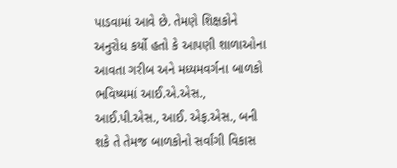પાડવામાં આવે છે. તેમણે શિક્ષકોને અનુરોધ કર્યો હતો કે આપણી શાળાઓના આવતા ગરીબ અને મધ્યમવર્ગના બાળકો ભવિષ્યમાં આઈ.એ.એસ., આઈ.પી.એસ., આઈ. એફ.એસ., બની શકે તે તેમજ બાળકોનો સર્વાંગી વિકાસ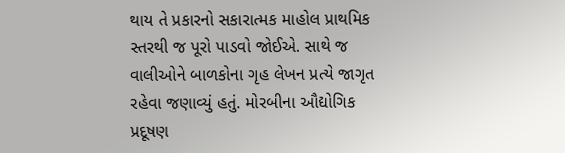થાય તે પ્રકારનો સકારાત્મક માહોલ પ્રાથમિક સ્તરથી જ પૂરો પાડવો જોઈએ. સાથે જ વાલીઓને બાળકોના ગૃહ લેખન પ્રત્યે જાગૃત રહેવા જણાવ્યું હતું. મોરબીના ઔદ્યોગિક પ્રદૂષણ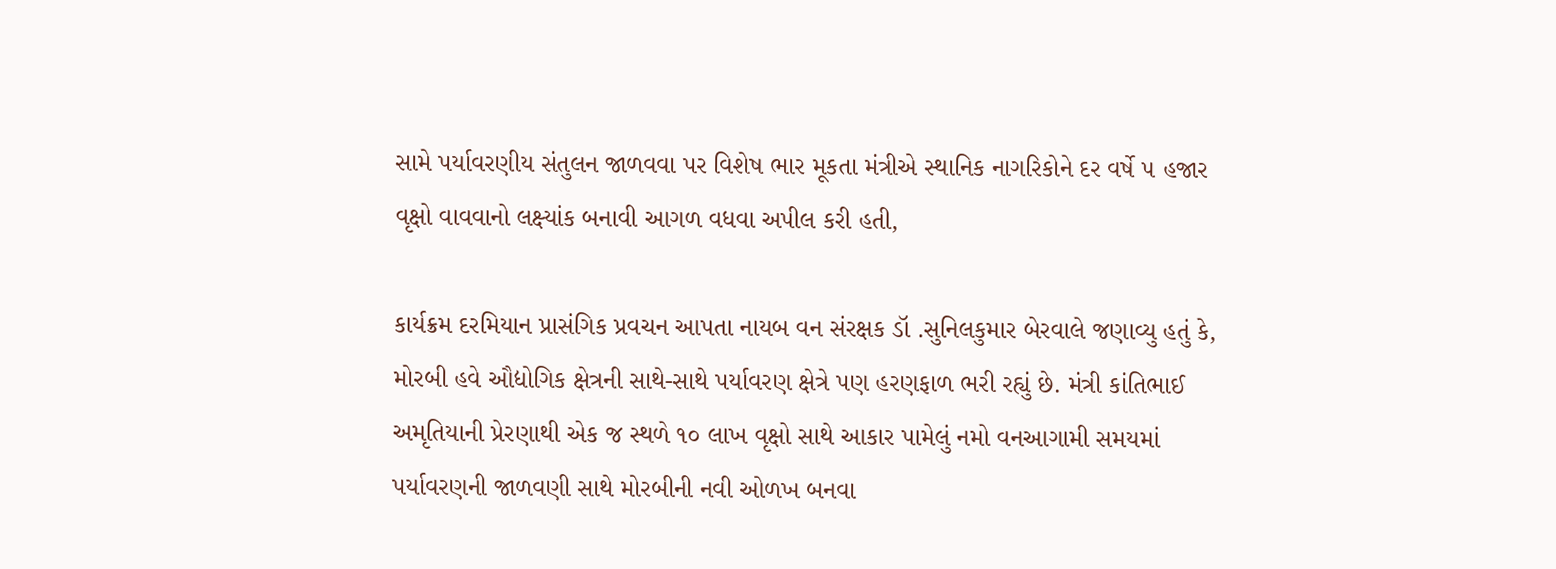સામે પર્યાવરણીય સંતુલન જાળવવા પર વિશેષ ભાર મૂકતા મંત્રીએ સ્થાનિક નાગરિકોને દર વર્ષે ૫ હજાર વૃક્ષો વાવવાનો લક્ષ્યાંક બનાવી આગળ વધવા અપીલ કરી હતી,

કાર્યક્રમ દરમિયાન પ્રાસંગિક પ્રવચન આપતા નાયબ વન સંરક્ષક ડૉ .સુનિલકુમાર બેરવાલે જણાવ્યુ હતું કે, મોરબી હવે ઔદ્યોગિક ક્ષેત્રની સાથે-સાથે પર્યાવરણ ક્ષેત્રે પણ હરણફાળ ભરી રહ્યું છે. મંત્રી કાંતિભાઈ અમૃતિયાની પ્રેરણાથી એક જ સ્થળે ૧૦ લાખ વૃક્ષો સાથે આકાર પામેલું નમો વનઆગામી સમયમાં પર્યાવરણની જાળવણી સાથે મોરબીની નવી ઓળખ બનવા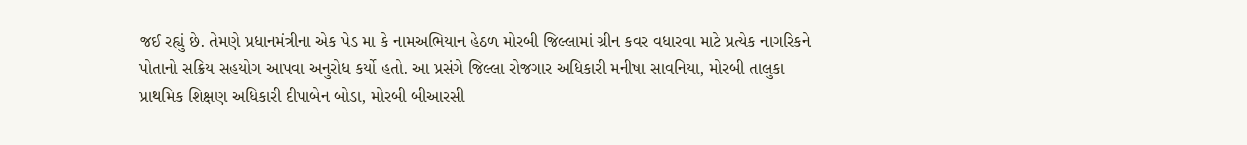જઈ રહ્યું છે. તેમણે પ્રધાનમંત્રીના એક પેડ મા કે નામઅભિયાન હેઠળ મોરબી જિલ્લામાં ગ્રીન કવર વધારવા માટે પ્રત્યેક નાગરિકને પોતાનો સક્રિય સહયોગ આપવા અનુરોધ કર્યો હતો. આ પ્રસંગે જિલ્લા રોજગાર અધિકારી મનીષા સાવનિયા, મોરબી તાલુકા પ્રાથમિક શિક્ષણ અધિકારી દીપાબેન બોડા, મોરબી બીઆરસી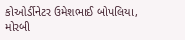કોઓર્ડીનેટર ઉમેશભાઈ બોપલિયા, મોરબી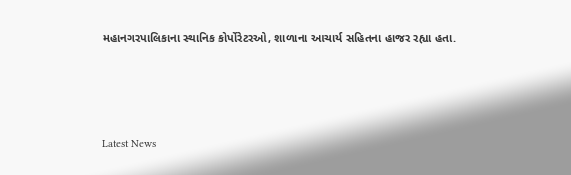મહાનગરપાલિકાના સ્થાનિક કોર્પોરેટરઓ, શાળાના આચાર્ય સહિતના હાજર રહ્યા હતા.






Latest News